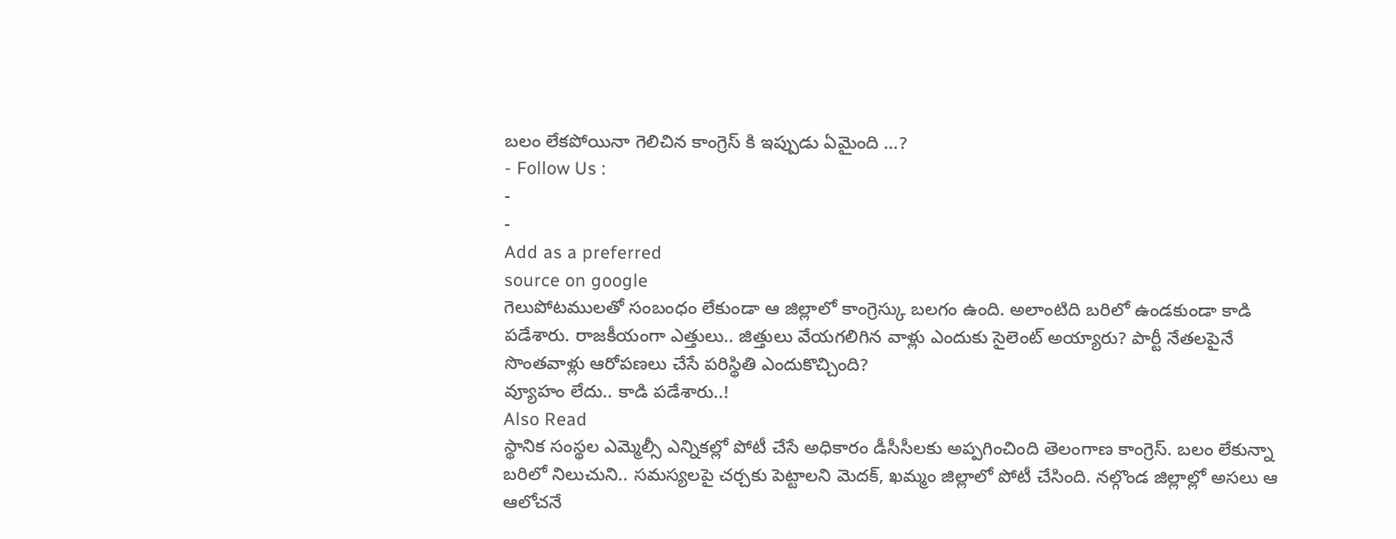బలం లేకపోయినా గెలిచిన కాంగ్రెస్ కి ఇప్పుడు ఏమైంది …?
- Follow Us :
-
-
Add as a preferred
source on google
గెలుపోటములతో సంబంధం లేకుండా ఆ జిల్లాలో కాంగ్రెస్కు బలగం ఉంది. అలాంటిది బరిలో ఉండకుండా కాడి పడేశారు. రాజకీయంగా ఎత్తులు.. జిత్తులు వేయగలిగిన వాళ్లు ఎందుకు సైలెంట్ అయ్యారు? పార్టీ నేతలపైనే సొంతవాళ్లు ఆరోపణలు చేసే పరిస్థితి ఎందుకొచ్చింది?
వ్యూహం లేదు.. కాడి పడేశారు..!
Also Read
స్థానిక సంస్థల ఎమ్మెల్సీ ఎన్నికల్లో పోటీ చేసే అధికారం డీసీసీలకు అప్పగించింది తెలంగాణ కాంగ్రెస్. బలం లేకున్నా బరిలో నిలుచుని.. సమస్యలపై చర్చకు పెట్టాలని మెదక్, ఖమ్మం జిల్లాలో పోటీ చేసింది. నల్గొండ జిల్లాల్లో అసలు ఆ ఆలోచనే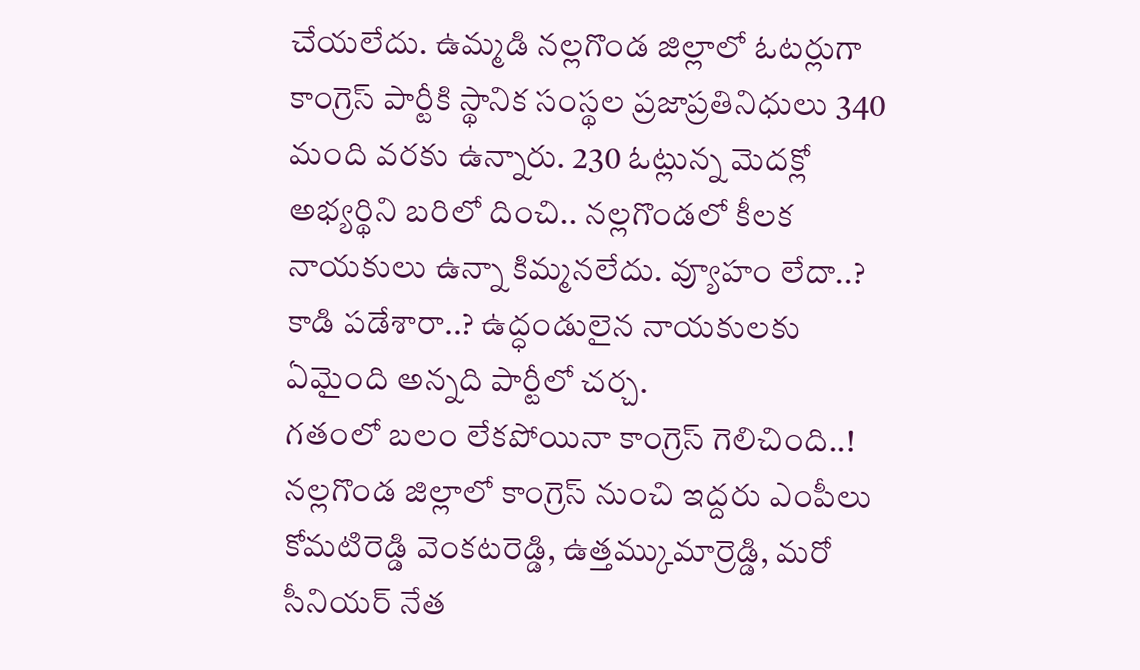చేయలేదు. ఉమ్మడి నల్లగొండ జిల్లాలో ఓటర్లుగా కాంగ్రెస్ పార్టీకి స్థానిక సంస్థల ప్రజాప్రతినిధులు 340 మంది వరకు ఉన్నారు. 230 ఓట్లున్న మెదక్లో అభ్యర్థిని బరిలో దించి.. నల్లగొండలో కీలక నాయకులు ఉన్నా కిమ్మనలేదు. వ్యూహం లేదా..? కాడి పడేశారా..? ఉద్ధండులైన నాయకులకు ఏమైంది అన్నది పార్టీలో చర్చ.
గతంలో బలం లేకపోయినా కాంగ్రెస్ గెలిచింది..!
నల్లగొండ జిల్లాలో కాంగ్రెస్ నుంచి ఇద్దరు ఎంపీలు కోమటిరెడ్డి వెంకటరెడ్డి, ఉత్తమ్కుమార్రెడ్డి, మరో సీనియర్ నేత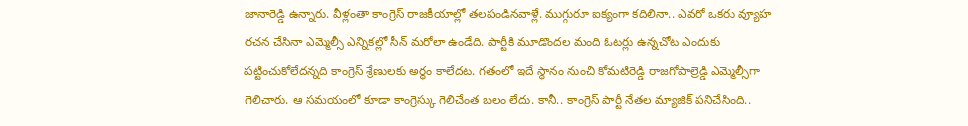జానారెడ్డి ఉన్నారు. వీళ్లంతా కాంగ్రెస్ రాజకీయాల్లో తలపండినవాళ్లే. ముగ్గురూ ఐక్యంగా కదిలినా.. ఎవరో ఒకరు వ్యూహ రచన చేసినా ఎమ్మెల్సీ ఎన్నికల్లో సీన్ మరోలా ఉండేది. పార్టీకి మూడొందల మంది ఓటర్లు ఉన్నచోట ఎందుకు పట్టించుకోలేదన్నది కాంగ్రెస్ శ్రేణులకు అర్థం కాలేదట. గతంలో ఇదే స్థానం నుంచి కోమటిరెడ్డి రాజగోపాల్రెడ్డి ఎమ్మెల్సీగా గెలిచారు. ఆ సమయంలో కూడా కాంగ్రెస్కు గెలిచేంత బలం లేదు. కానీ.. కాంగ్రెస్ పార్టీ నేతల మ్యాజిక్ పనిచేసింది..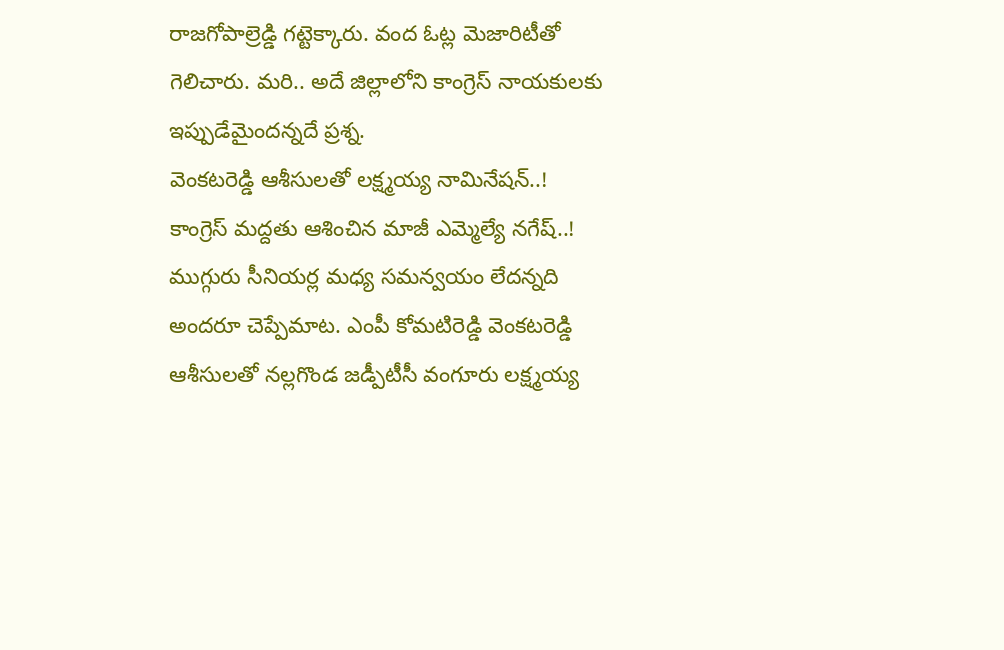రాజగోపాల్రెడ్డి గట్టెక్కారు. వంద ఓట్ల మెజారిటీతో గెలిచారు. మరి.. అదే జిల్లాలోని కాంగ్రెస్ నాయకులకు ఇప్పుడేమైందన్నదే ప్రశ్న.
వెంకటరెడ్డి ఆశీసులతో లక్ష్మయ్య నామినేషన్..!
కాంగ్రెస్ మద్దతు ఆశించిన మాజీ ఎమ్మెల్యే నగేష్..!
ముగ్గురు సీనియర్ల మధ్య సమన్వయం లేదన్నది అందరూ చెప్పేమాట. ఎంపీ కోమటిరెడ్డి వెంకటరెడ్డి ఆశీసులతో నల్లగొండ జడ్పీటీసీ వంగూరు లక్ష్మయ్య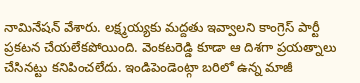నామినేషన్ వేశారు. లక్ష్మయ్యకు మద్దతు ఇవ్వాలని కాంగ్రెస్ పార్టీ ప్రకటన చేయలేకపోయింది. వెంకటరెడ్డి కూడా ఆ దిశగా ప్రయత్నాలు చేసినట్టు కనిపించలేదు. ఇండిపెండెంట్గా బరిలో ఉన్న మాజీ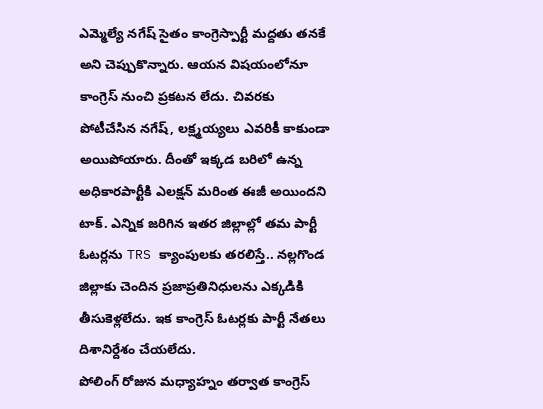ఎమ్మెల్యే నగేష్ సైతం కాంగ్రెస్పార్టీ మద్దతు తనకే అని చెప్పుకొన్నారు. ఆయన విషయంలోనూ కాంగ్రెస్ నుంచి ప్రకటన లేదు. చివరకు పోటీచేసిన నగేష్, లక్ష్మయ్యలు ఎవరికీ కాకుండా అయిపోయారు. దీంతో ఇక్కడ బరిలో ఉన్న అధికారపార్టీకి ఎలక్షన్ మరింత ఈజీ అయిందని టాక్. ఎన్నిక జరిగిన ఇతర జిల్లాల్లో తమ పార్టీ ఓటర్లను TRS క్యాంపులకు తరలిస్తే.. నల్లగొండ జిల్లాకు చెందిన ప్రజాప్రతినిధులను ఎక్కడికి తీసుకెళ్లలేదు. ఇక కాంగ్రెస్ ఓటర్లకు పార్టీ నేతలు దిశానిర్దేశం చేయలేదు.
పోలింగ్ రోజున మధ్యాహ్నం తర్వాత కాంగ్రెస్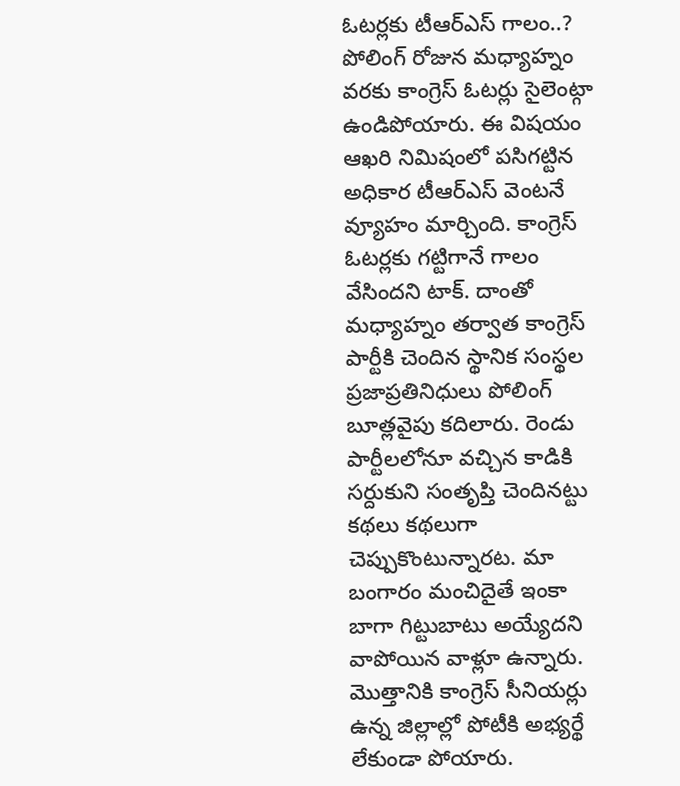ఓటర్లకు టీఆర్ఎస్ గాలం..?
పోలింగ్ రోజున మధ్యాహ్నం వరకు కాంగ్రెస్ ఓటర్లు సైలెంట్గా ఉండిపోయారు. ఈ విషయం ఆఖరి నిమిషంలో పసిగట్టిన అధికార టీఆర్ఎస్ వెంటనే వ్యూహం మార్చింది. కాంగ్రెస్ ఓటర్లకు గట్టిగానే గాలం వేసిందని టాక్. దాంతో మధ్యాహ్నం తర్వాత కాంగ్రెస్ పార్టీకి చెందిన స్థానిక సంస్థల ప్రజాప్రతినిధులు పోలింగ్ బూత్లవైపు కదిలారు. రెండు పార్టీలలోనూ వచ్చిన కాడికి సర్దుకుని సంతృప్తి చెందినట్టు కథలు కథలుగా చెప్పుకొంటున్నారట. మా బంగారం మంచిదైతే ఇంకా బాగా గిట్టుబాటు అయ్యేదని వాపోయిన వాళ్లూ ఉన్నారు. మొత్తానికి కాంగ్రెస్ సీనియర్లు ఉన్న జిల్లాల్లో పోటీకి అభ్యర్థే లేకుండా పోయారు.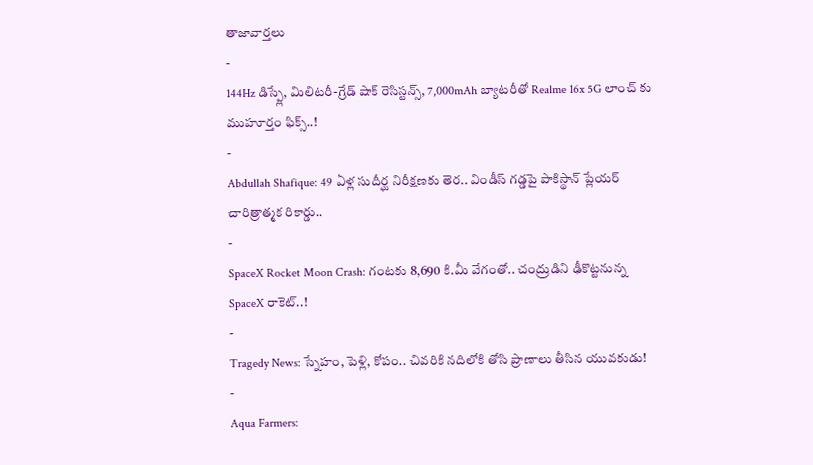తాజావార్తలు
-
144Hz డిస్ప్లే, మిలిటరీ-గ్రేడ్ షాక్ రెసిస్టన్స్, 7,000mAh బ్యాటరీతో Realme 16x 5G లాంచ్ కు ముహూర్తం ఫిక్స్..!
-
Abdullah Shafique: 49 ఏళ్ల సుదీర్ఘ నిరీక్షణకు తెర.. విండీస్ గడ్డపై పాకిస్థాన్ ప్లేయర్ చారిత్రాత్మక రికార్డు..
-
SpaceX Rocket Moon Crash: గంటకు 8,690 కి.మీ వేగంతో.. చంద్రుడిని ఢీకొట్టనున్న SpaceX రాకెట్..!
-
Tragedy News: స్నేహం, పెళ్లి, కోపం.. చివరికి నదిలోకి తోసి ప్రాణాలు తీసిన యువకుడు!
-
Aqua Farmers: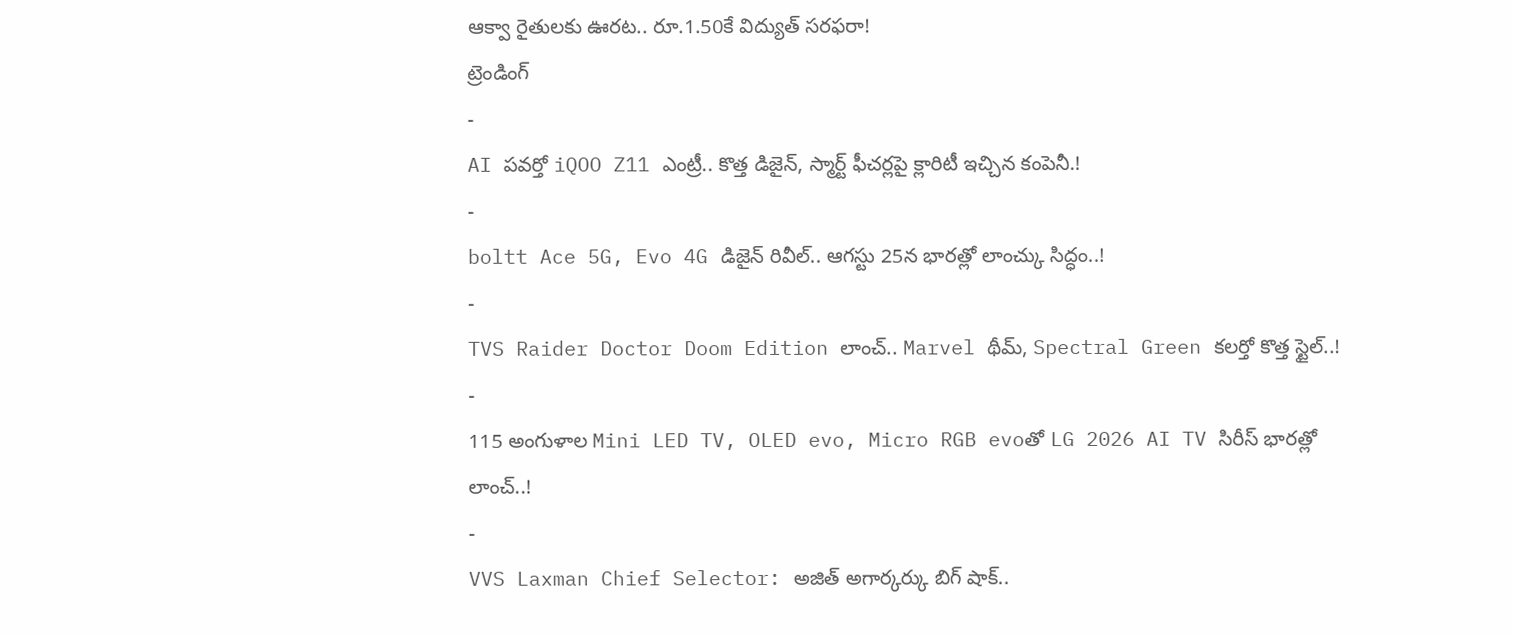ఆక్వా రైతులకు ఊరట.. రూ.1.50కే విద్యుత్ సరఫరా!
ట్రెండింగ్
-
AI పవర్తో iQOO Z11 ఎంట్రీ.. కొత్త డిజైన్, స్మార్ట్ ఫీచర్లపై క్లారిటీ ఇచ్చిన కంపెనీ.!
-
boltt Ace 5G, Evo 4G డిజైన్ రివీల్.. ఆగస్టు 25న భారత్లో లాంచ్కు సిద్ధం..!
-
TVS Raider Doctor Doom Edition లాంచ్.. Marvel థీమ్, Spectral Green కలర్తో కొత్త స్టైల్..!
-
115 అంగుళాల Mini LED TV, OLED evo, Micro RGB evoతో LG 2026 AI TV సిరీస్ భారత్లో లాంచ్..!
-
VVS Laxman Chief Selector: అజిత్ అగార్కర్కు బిగ్ షాక్..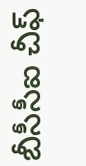బీసీసీఐ చీఫ్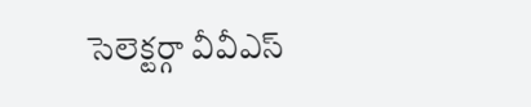సెలెక్టర్గా వీవీఎస్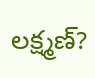లక్ష్మణ్?